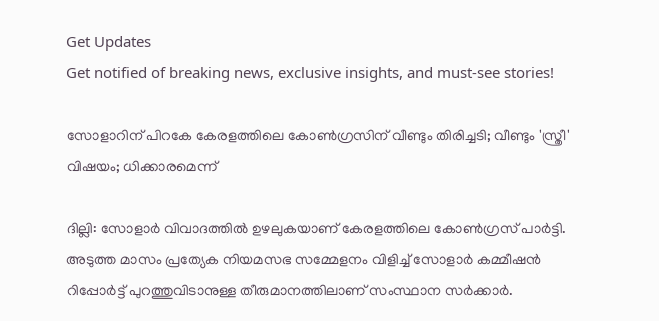Get Updates
Get notified of breaking news, exclusive insights, and must-see stories!

സോളാറിന് പിറകേ കേരളത്തിലെ കോണ്‍ഗ്രസിന് വീണ്ടും തിരിച്ചടി; വീണ്ടും 'സ്ത്രീ' വിഷയം; ധിക്കാരമെന്ന്

ദില്ലി: സോളാര്‍ വിവാദത്തില്‍ ഉഴലുകയാണ് കേരളത്തിലെ കോണ്‍ഗ്രസ് പാര്‍ട്ടി. അടുത്ത മാസം പ്രത്യേക നിയമസഭ സമ്മേളനം വിളിച്ച് സോളാര്‍ കമ്മീഷന്‍ റിപ്പോര്‍ട്ട് പുറത്തുവിടാനുള്ള തീരുമാനത്തിലാണ് സംസ്ഥാന സര്‍ക്കാര്‍.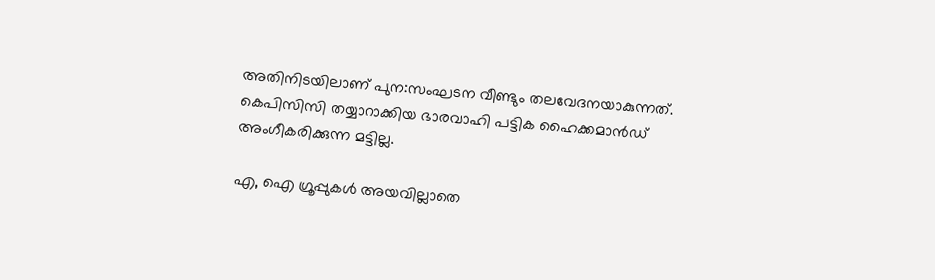അതിനിടയിലാണ് പുന:സംഘടന വീണ്ടും തലവേദനയാകുന്നത്. കെപിസിസി തയ്യാറാക്കിയ ഭാരവാഹി പട്ടിക ഹൈക്കമാന്‍ഡ് അംഗീകരിക്കുന്ന മട്ടില്ല.

എ, ഐ ഗ്രൂപ്പുകള്‍ അയവില്ലാതെ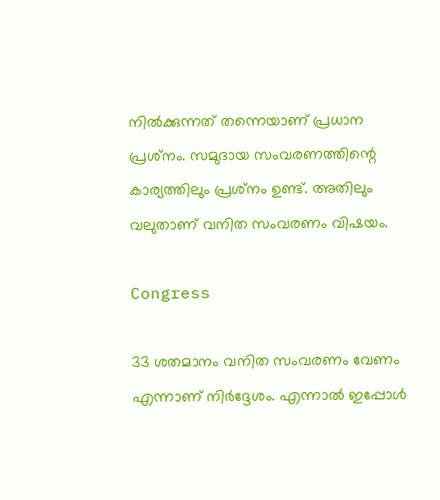നില്‍ക്കുന്നത് തന്നെയാണ് പ്രധാന പ്രശ്‌നം. സമുദായ സംവരണത്തിന്റെ കാര്യത്തിലും പ്രശ്‌നം ഉണ്ട്. അതിലും വലുതാണ് വനിത സംവരണം വിഷയം.

Congress

33 ശതമാനം വനിത സംവരണം വേണം എന്നാണ് നിര്‍ദ്ദേശം. എന്നാല്‍ ഇപ്പോള്‍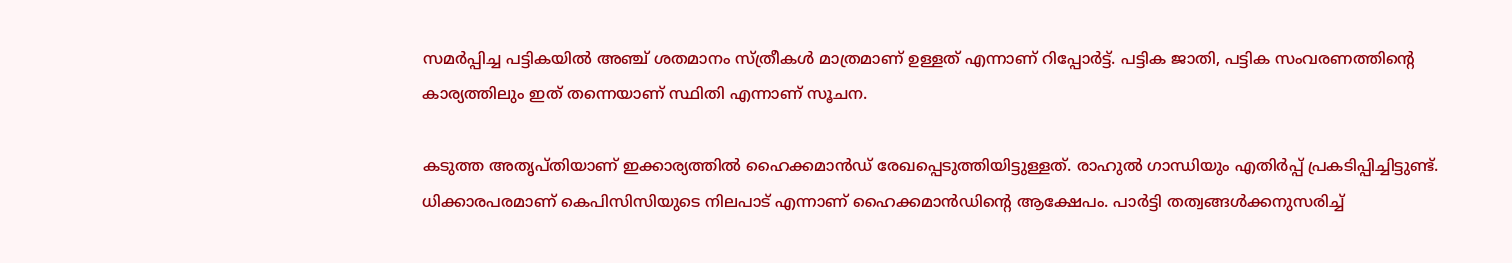സമര്‍പ്പിച്ച പട്ടികയില്‍ അഞ്ച് ശതമാനം സ്ത്രീകള്‍ മാത്രമാണ് ഉള്ളത് എന്നാണ് റിപ്പോര്‍ട്ട്. പട്ടിക ജാതി, പട്ടിക സംവരണത്തിന്റെ കാര്യത്തിലും ഇത് തന്നെയാണ് സ്ഥിതി എന്നാണ് സൂചന.

കടുത്ത അതൃപ്തിയാണ് ഇക്കാര്യത്തില്‍ ഹൈക്കമാന്‍ഡ് രേഖപ്പെടുത്തിയിട്ടുള്ളത്. രാഹുല്‍ ഗാന്ധിയും എതിര്‍പ്പ് പ്രകടിപ്പിച്ചിട്ടുണ്ട്. ധിക്കാരപരമാണ് കെപിസിസിയുടെ നിലപാട് എന്നാണ് ഹൈക്കമാന്‍ഡിന്റെ ആക്ഷേപം. പാര്‍ട്ടി തത്വങ്ങള്‍ക്കനുസരിച്ച്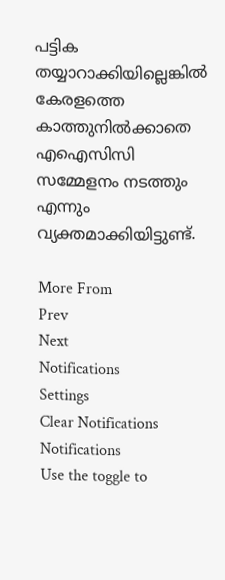പട്ടിക തയ്യാറാക്കിയില്ലെങ്കില്‍ കേരളത്തെ കാത്തുനില്‍ക്കാതെ എഐസിസി സമ്മേളനം നടത്തും എന്നും വ്യക്തമാക്കിയിട്ടുണ്ട്.

More From
Prev
Next
Notifications
Settings
Clear Notifications
Notifications
Use the toggle to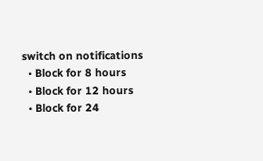switch on notifications
  • Block for 8 hours
  • Block for 12 hours
  • Block for 24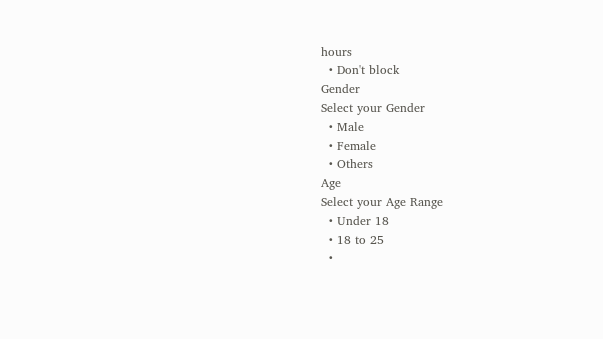hours
  • Don't block
Gender
Select your Gender
  • Male
  • Female
  • Others
Age
Select your Age Range
  • Under 18
  • 18 to 25
  •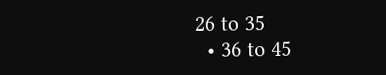26 to 35
  • 36 to 45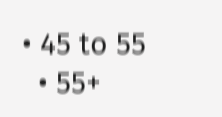• 45 to 55
  • 55+